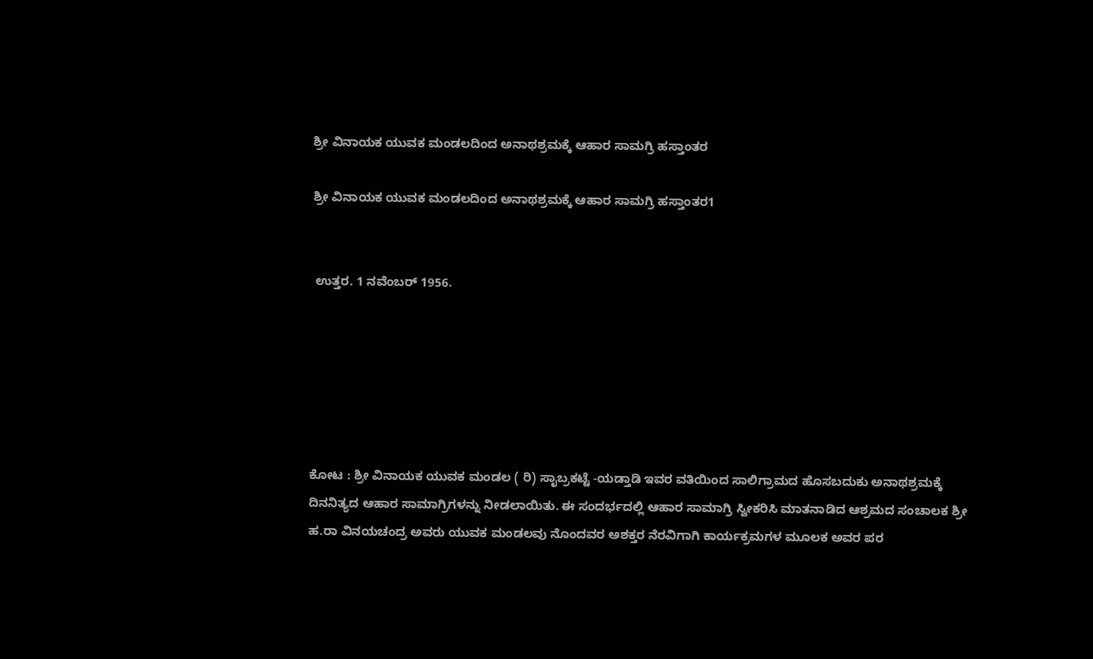ಶ್ರೀ ವಿನಾಯಕ ಯುವಕ‌ ಮಂಡಲದಿಂದ ಅನಾಥಶ್ರಮಕ್ಕೆ ಆಹಾರ ಸಾಮಗ್ರಿ ಹಸ್ತಾಂತರ

ಶ್ರೀ ವಿನಾಯಕ ಯುವಕ‌ ಮಂಡಲದಿಂದ ಅನಾಥಶ್ರಮಕ್ಕೆ ಆಹಾರ ಸಾಮಗ್ರಿ ಹಸ್ತಾಂತರ1


 ಉತ್ತರ. 1 ನವೆಂಬರ್ 1956.






ಕೋಟ : ಶ್ರೀ ವಿನಾಯಕ ಯುವಕ ಮಂಡಲ ( ರಿ‌) ಸಾೖಬ್ರಕಟ್ಟೆ -ಯಡ್ತಾಡಿ ಇವರ ವತಿಯಿಂದ ಸಾಲಿಗ್ರಾಮದ ಹೊಸಬದುಕು ಅನಾಥಶ್ರಮಕ್ಕೆ ದಿನನಿತ್ಯದ ಆಹಾರ ಸಾಮಾಗ್ರಿಗಳನ್ನು ನೀಡಲಾಯಿತು. ಈ ಸಂದರ್ಭದಲ್ಲಿ ಆಹಾರ ಸಾಮಾಗ್ರಿ ಸ್ವೀಕರಿಸಿ ಮಾತನಾಡಿದ ಆಶ್ರಮದ ಸಂಚಾಲಕ ಶ್ರೀ ಹ.ರಾ ವಿನಯಚಂದ್ರ ಅವರು ಯುವಕ ಮಂಡಲವು ನೊಂದವರ ಅಶಕ್ತರ ನೆರವಿಗಾಗಿ ಕಾರ್ಯಕ್ರಮಗಳ ಮೂಲಕ ಅವರ ಪರ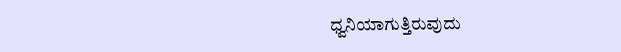ಧ್ವನಿಯಾಗುತ್ತಿರುವುದು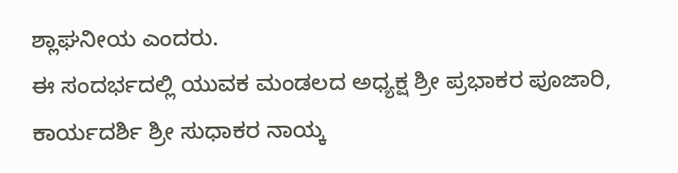ಶ್ಲಾಘನೀಯ ಎಂದರು.
ಈ ಸಂದರ್ಭದಲ್ಲಿ ಯುವಕ‌ ಮಂಡಲದ ಅಧ್ಯಕ್ಷ ಶ್ರೀ ಪ್ರಭಾಕರ ಪೂಜಾರಿ, ಕಾರ್ಯದರ್ಶಿ ಶ್ರೀ ಸುಧಾಕರ ನಾಯ್ಕ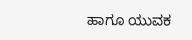ಹಾಗೂ ಯುವಕ‌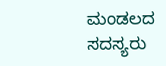ಮಂಡಲದ ಸದಸ್ಯರು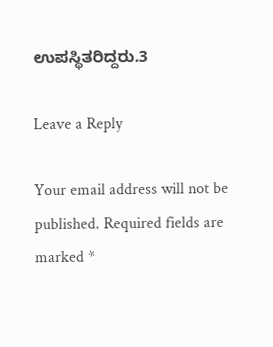ಉಪಸ್ಥಿತರಿದ್ದರು.3

Leave a Reply

Your email address will not be published. Required fields are marked *